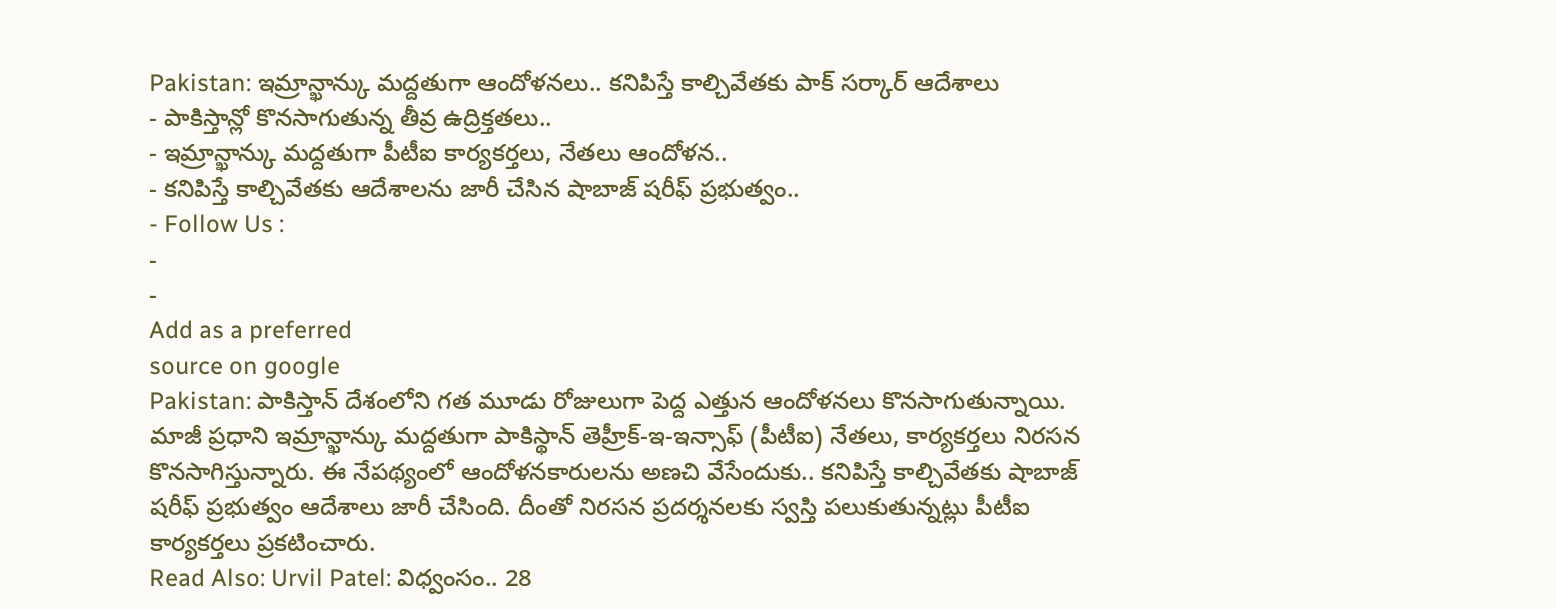Pakistan: ఇమ్రాన్ఖాన్కు మద్దతుగా ఆందోళనలు.. కనిపిస్తే కాల్చివేతకు పాక్ సర్కార్ ఆదేశాలు
- పాకిస్తాన్లో కొనసాగుతున్న తీవ్ర ఉద్రిక్తతలు..
- ఇమ్రాన్ఖాన్కు మద్దతుగా పీటీఐ కార్యకర్తలు, నేతలు ఆందోళన..
- కనిపిస్తే కాల్చివేతకు ఆదేశాలను జారీ చేసిన షాబాజ్ షరీఫ్ ప్రభుత్వం..
- Follow Us :
-
-
Add as a preferred
source on google
Pakistan: పాకిస్తాన్ దేశంలోని గత మూడు రోజులుగా పెద్ద ఎత్తున ఆందోళనలు కొనసాగుతున్నాయి. మాజీ ప్రధాని ఇమ్రాన్ఖాన్కు మద్దతుగా పాకిస్థాన్ తెహ్రీక్-ఇ-ఇన్సాఫ్ (పీటీఐ) నేతలు, కార్యకర్తలు నిరసన కొనసాగిస్తున్నారు. ఈ నేపథ్యంలో ఆందోళనకారులను అణచి వేసేందుకు.. కనిపిస్తే కాల్చివేతకు షాబాజ్ షరీఫ్ ప్రభుత్వం ఆదేశాలు జారీ చేసింది. దీంతో నిరసన ప్రదర్శనలకు స్వస్తి పలుకుతున్నట్లు పీటీఐ కార్యకర్తలు ప్రకటించారు.
Read Also: Urvil Patel: విధ్వంసం.. 28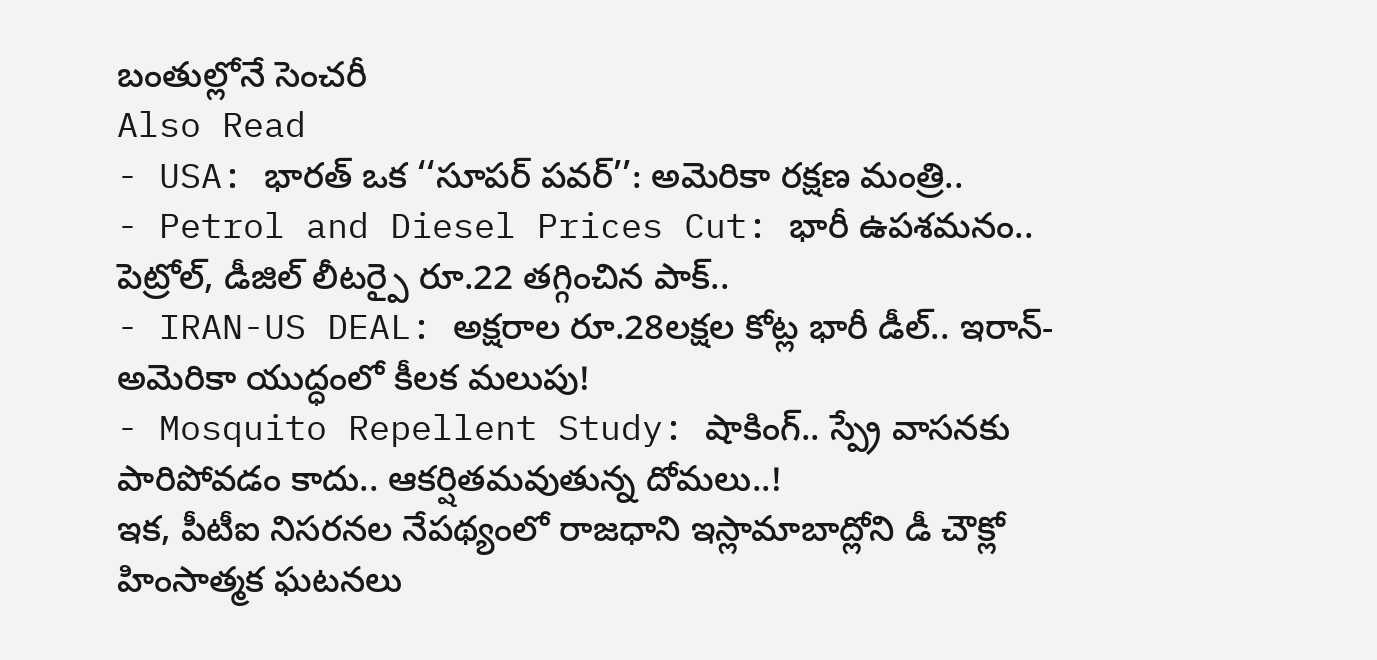బంతుల్లోనే సెంచరీ
Also Read
- USA: భారత్ ఒక ‘‘సూపర్ పవర్’’: అమెరికా రక్షణ మంత్రి..
- Petrol and Diesel Prices Cut: భారీ ఉపశమనం.. పెట్రోల్, డీజిల్ లీటర్పై రూ.22 తగ్గించిన పాక్..
- IRAN-US DEAL: అక్షరాల రూ.28లక్షల కోట్ల భారీ డీల్.. ఇరాన్-అమెరికా యుద్ధంలో కీలక మలుపు!
- Mosquito Repellent Study: షాకింగ్.. స్ప్రే వాసనకు పారిపోవడం కాదు.. ఆకర్షితమవుతున్న దోమలు..!
ఇక, పీటీఐ నిసరనల నేపథ్యంలో రాజధాని ఇస్లామాబాద్లోని డీ చౌక్లో హింసాత్మక ఘటనలు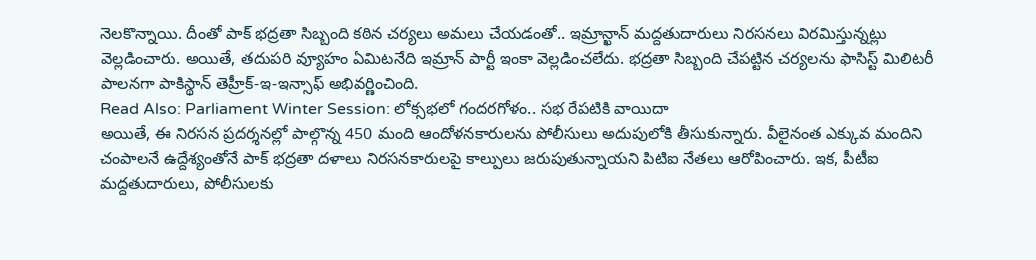నెలకొన్నాయి. దీంతో పాక్ భద్రతా సిబ్బంది కఠిన చర్యలు అమలు చేయడంతో.. ఇమ్రాన్ఖాన్ మద్దతుదారులు నిరసనలు విరమిస్తున్నట్లు వెల్లడించారు. అయితే, తదుపరి వ్యూహం ఏమిటనేది ఇమ్రాన్ పార్టీ ఇంకా వెల్లడించలేదు. భద్రతా సిబ్బంది చేపట్టిన చర్యలను ఫాసిస్ట్ మిలిటరీ పాలనగా పాకిస్థాన్ తెహ్రీక్-ఇ-ఇన్సాఫ్ అభివర్ణించింది.
Read Also: Parliament Winter Session: లోక్సభలో గందరగోళం.. సభ రేపటికి వాయిదా
అయితే, ఈ నిరసన ప్రదర్శనల్లో పాల్గొన్న 450 మంది ఆందోళనకారులను పోలీసులు అదుపులోకి తీసుకున్నారు. వీలైనంత ఎక్కువ మందిని చంపాలనే ఉద్దేశ్యంతోనే పాక్ భద్రతా దళాలు నిరసనకారులపై కాల్పులు జరుపుతున్నాయని పిటిఐ నేతలు ఆరోపించారు. ఇక, పీటీఐ మద్దతుదారులు, పోలీసులకు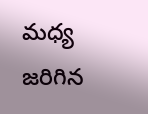మధ్య జరిగిన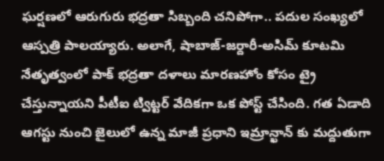ఘర్షణలో ఆరుగురు భద్రతా సిబ్బంది చనిపోగా.. పదుల సంఖ్యలో ఆస్పత్రి పాలయ్యారు. అలాగే, షాబాజ్-జర్దారీ-అసిమ్ కూటమి నేతృత్వంలో పాక్ భద్రతా దళాలు మారణహోం కోసం ట్రై చేస్తున్నాయని పీటీఐ ట్విట్టర్ వేదికగా ఒక పోస్ట్ చేసింది. గత ఏడాది ఆగస్టు నుంచి జైలులో ఉన్న మాజీ ప్రధాని ఇమ్రాన్ఖాన్ కు మద్దుతుగా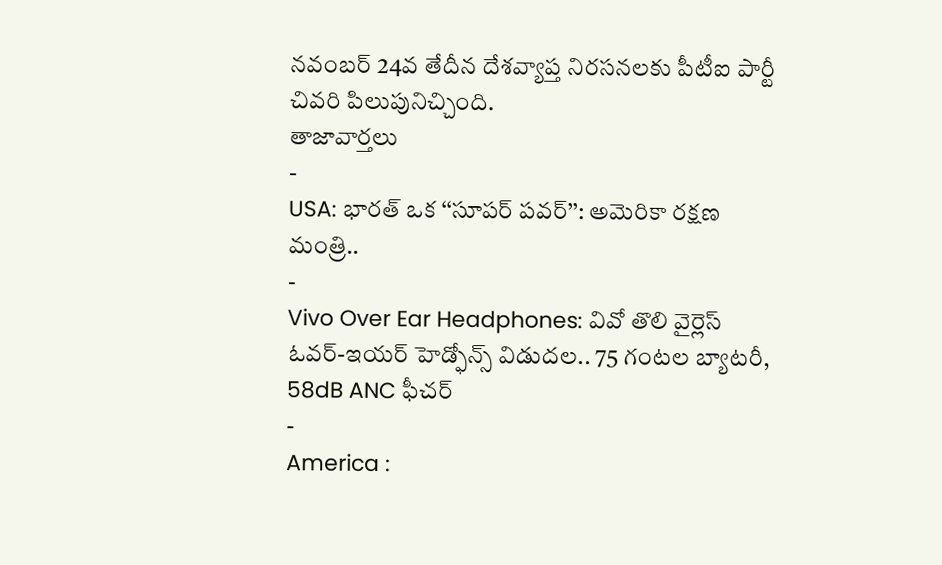నవంబర్ 24వ తేదీన దేశవ్యాప్త నిరసనలకు పీటీఐ పార్టీ చివరి పిలుపునిచ్చింది.
తాజావార్తలు
-
USA: భారత్ ఒక ‘‘సూపర్ పవర్’’: అమెరికా రక్షణ మంత్రి..
-
Vivo Over Ear Headphones: వివో తొలి వైర్లెస్ ఓవర్-ఇయర్ హెడ్ఫోన్స్ విడుదల.. 75 గంటల బ్యాటరీ, 58dB ANC ఫీచర్
-
America :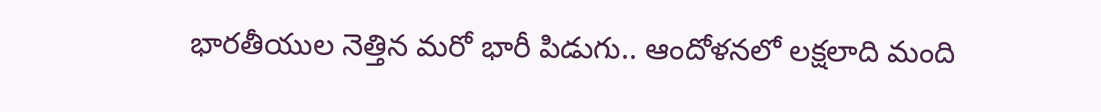భారతీయుల నెత్తిన మరో భారీ పిడుగు.. ఆందోళనలో లక్షలాది మంది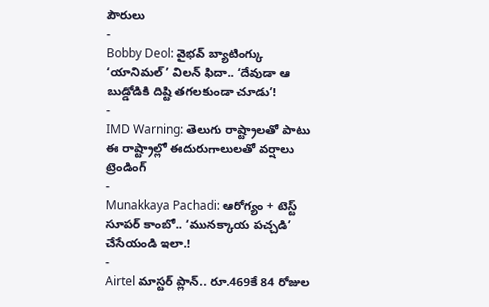పౌరులు
-
Bobby Deol: వైభవ్ బ్యాటింగ్కు ‘యానిమల్’ విలన్ ఫిదా.. ‘దేవుడా ఆ బుడ్డోడికి దిష్టి తగలకుండా చూడు’!
-
IMD Warning: తెలుగు రాష్ట్రాలతో పాటు ఈ రాష్ట్రాల్లో ఈదురుగాలులతో వర్షాలు
ట్రెండింగ్
-
Munakkaya Pachadi: ఆరోగ్యం + టెస్ట్ సూపర్ కాంబో.. ‘మునక్కాయ పచ్చడి’ చేసేయండి ఇలా.!
-
Airtel మాస్టర్ ప్లాన్.. రూ.469కే 84 రోజుల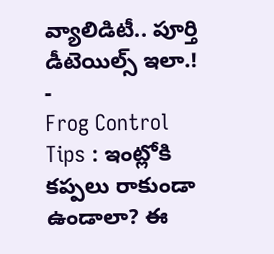వ్యాలిడిటీ.. పూర్తి డీటెయిల్స్ ఇలా.!
-
Frog Control Tips : ఇంట్లోకి కప్పలు రాకుండా ఉండాలా? ఈ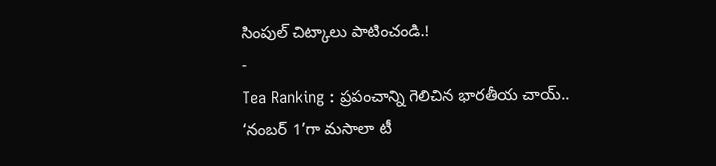సింపుల్ చిట్కాలు పాటించండి.!
-
Tea Ranking : ప్రపంచాన్ని గెలిచిన భారతీయ చాయ్.. ‘నంబర్ 1’గా మసాలా టీ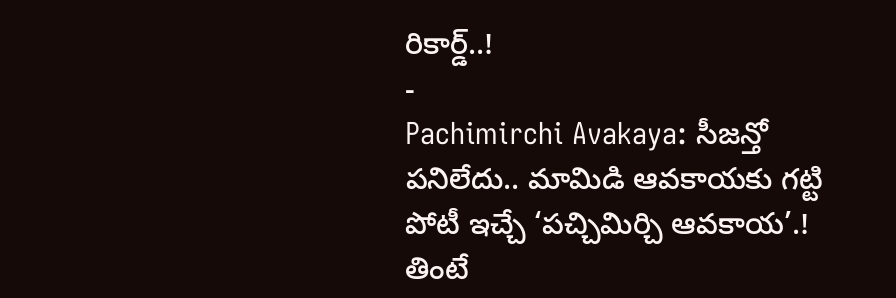రికార్డ్..!
-
Pachimirchi Avakaya: సీజన్తో పనిలేదు.. మామిడి ఆవకాయకు గట్టి పోటీ ఇచ్చే ‘పచ్చిమిర్చి ఆవకాయ’.! తింటే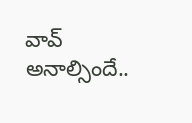వావ్ అనాల్సిందే..